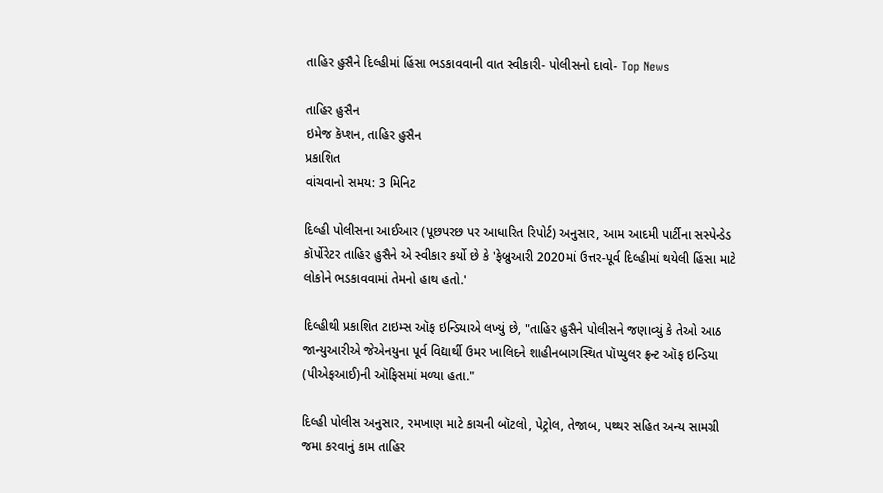તાહિર હુસૈને દિલ્હીમાં હિંસા ભડકાવવાની વાત સ્વીકારી- પોલીસનો દાવો- Top News

તાહિર હુસૈન
ઇમેજ કૅપ્શન, તાહિર હુસૈન
પ્રકાશિત
વાંચવાનો સમય: 3 મિનિટ

દિલ્હી પોલીસના આઈઆર (પૂછપરછ પર આધારિત રિપોર્ટ) અનુસાર, આમ આદમી પાર્ટીના સસ્પેન્ડેડ કૉર્પોરેટર તાહિર હુસૈને એ સ્વીકાર કર્યો છે કે 'ફેબ્રુઆરી 2020માં ઉત્તર-પૂર્વ દિલ્હીમાં થયેલી હિંસા માટે લોકોને ભડકાવવામાં તેમનો હાથ હતો.'

દિલ્હીથી પ્રકાશિત ટાઇમ્સ ઑફ ઇન્ડિયાએ લખ્યું છે, "તાહિર હુસૈને પોલીસને જણાવ્યું કે તેઓ આઠ જાન્યુઆરીએ જેએનયુના પૂર્વ વિદ્યાર્થી ઉમર ખાલિદને શાહીનબાગસ્થિત પૉપ્યુલર ફ્રન્ટ ઑફ ઇન્ડિયા (પીએફઆઈ)ની ઑફિસમાં મળ્યા હતા."

દિલ્હી પોલીસ અનુસાર, રમખાણ માટે કાચની બૉટલો, પેટ્રોલ, તેજાબ, પથ્થર સહિત અન્ય સામગ્રી જમા કરવાનું કામ તાહિર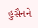હુસૈનને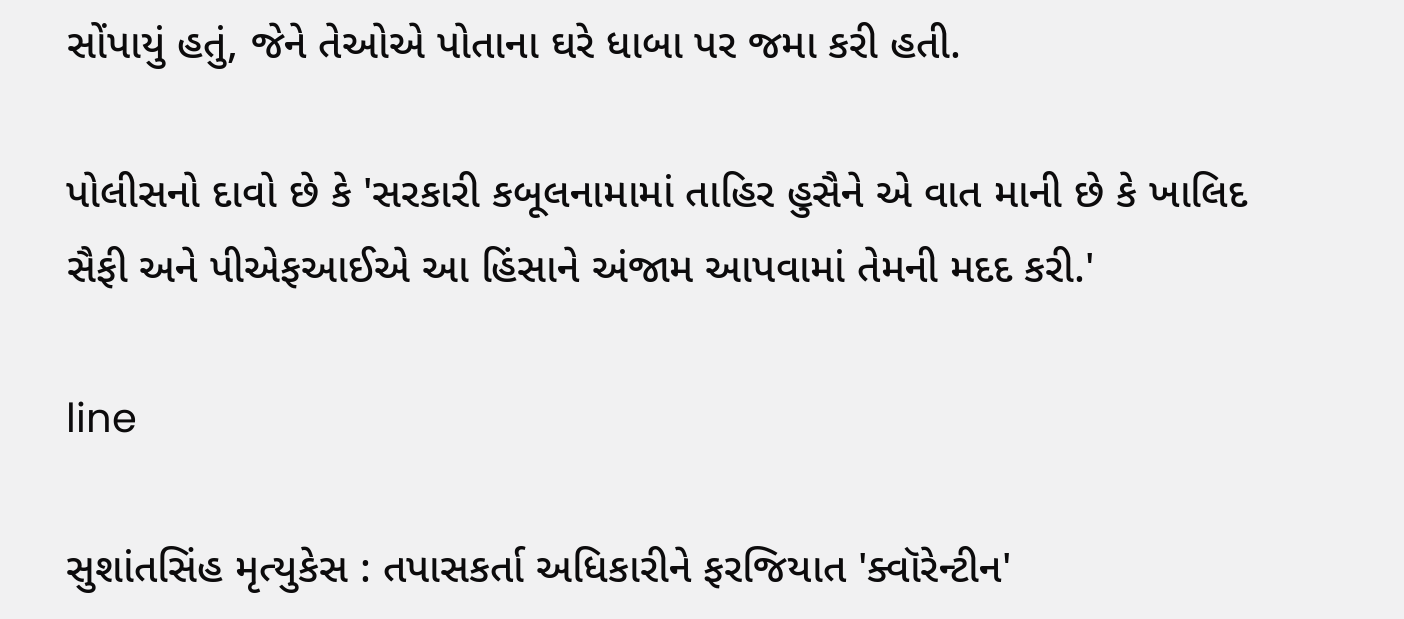સોંપાયું હતું, જેને તેઓએ પોતાના ઘરે ધાબા પર જમા કરી હતી.

પોલીસનો દાવો છે કે 'સરકારી કબૂલનામામાં તાહિર હુસૈને એ વાત માની છે કે ખાલિદ સૈફી અને પીએફઆઈએ આ હિંસાને અંજામ આપવામાં તેમની મદદ કરી.'

line

સુશાંતસિંહ મૃત્યુકેસ : તપાસકર્તા અધિકારીને ફરજિયાત 'ક્વૉરેન્ટીન'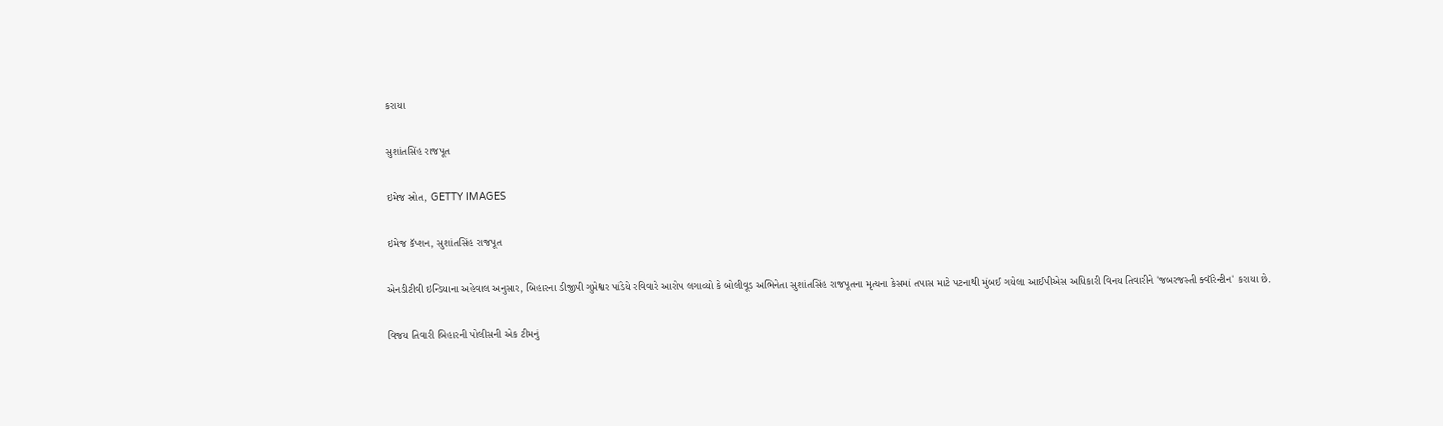કરાયા

સુશાંતસિંહ રાજપૂત

ઇમેજ સ્રોત, GETTY IMAGES

ઇમેજ કૅપ્શન, સુશાંતસિંહ રાજપૂત

એનડીટીવી ઇન્ડિયાના અહેવાલ અનુસાર, બિહારના ડીજીપી ગુપ્તેશ્વર પાંડેયે રવિવારે આરોપ લગાવ્યો કે બોલીવૂડ અભિનેતા સુશાંતસિંહ રાજપૂતના મૃત્યના કેસમાં તપાસ માટે પટનાથી મુંબઈ ગયેલા આઈપીએસ અધિકારી વિનય તિવારીને 'જબરજસ્તી ક્વૉરેન્ટીન' કરાયા છે.

વિજય તિવારી બિહારની પોલીસની એક ટીમનું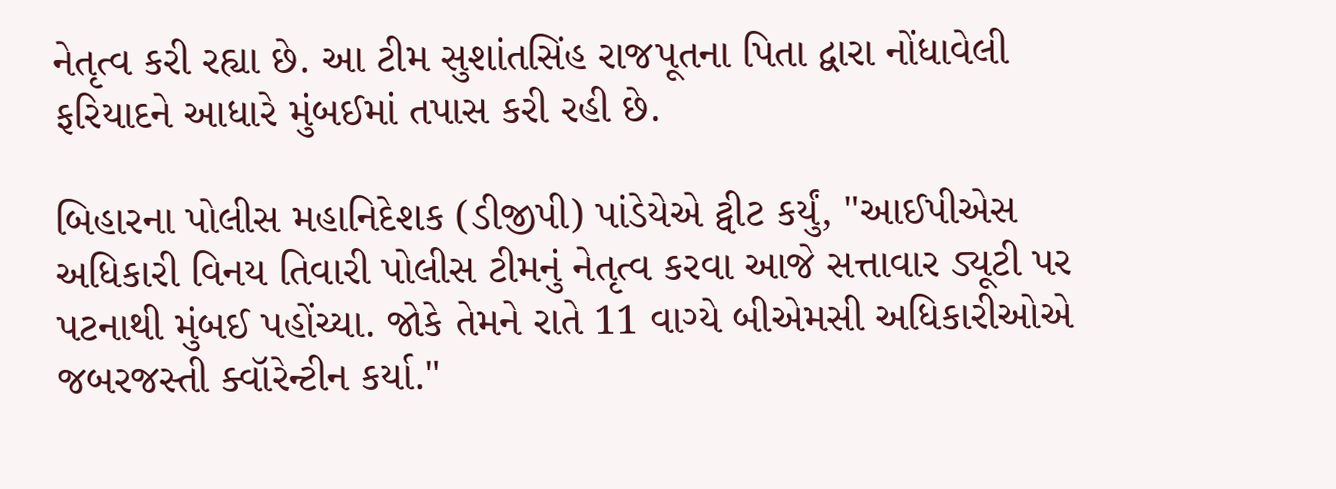નેતૃત્વ કરી રહ્યા છે. આ ટીમ સુશાંતસિંહ રાજપૂતના પિતા દ્વારા નોંધાવેલી ફરિયાદને આધારે મુંબઈમાં તપાસ કરી રહી છે.

બિહારના પોલીસ મહાનિદેશક (ડીજીપી) પાંડેયેએ ટ્વીટ કર્યું, "આઈપીએસ અધિકારી વિનય તિવારી પોલીસ ટીમનું નેતૃત્વ કરવા આજે સત્તાવાર ડ્યૂટી પર પટનાથી મુંબઈ પહોંચ્યા. જોકે તેમને રાતે 11 વાગ્યે બીએમસી અધિકારીઓએ જબરજસ્તી ક્વૉરેન્ટીન કર્યા."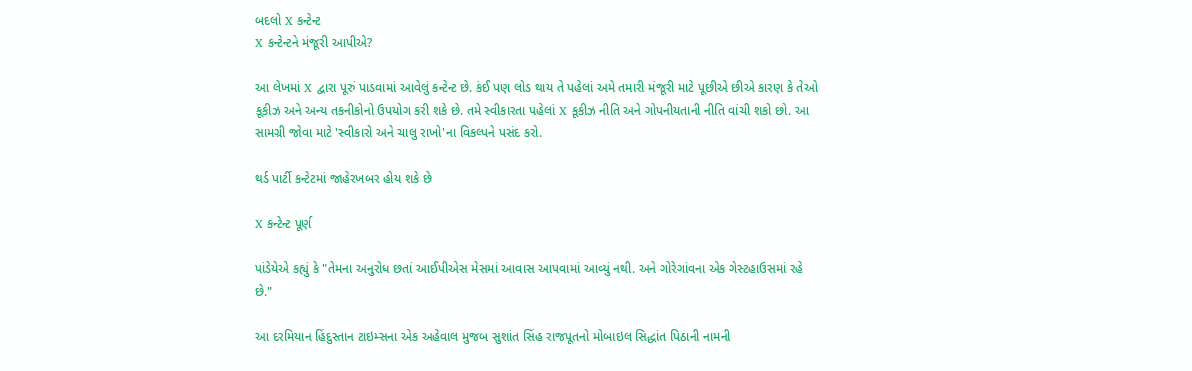બદલો X કન્ટેન્ટ
X કન્ટેન્ટને મંજૂરી આપીએ?

આ લેખમાં X દ્વારા પૂરું પાડવામાં આવેલું કન્ટેન્ટ છે. કંઈ પણ લોડ થાય તે પહેલાં અમે તમારી મંજૂરી માટે પૂછીએ છીએ કારણ કે તેઓ કૂકીઝ અને અન્ય તકનીકોનો ઉપયોગ કરી શકે છે. તમે સ્વીકારતા પહેલાં X કૂકીઝ નીતિ અને ગોપનીયતાની નીતિ વાંચી શકો છો. આ સામગ્રી જોવા માટે 'સ્વીકારો અને ચાલુ રાખો'ના વિકલ્પને પસંદ કરો.

થર્ડ પાર્ટી કન્ટેટમાં જાહેરખબર હોય શકે છે

X કન્ટેન્ટ પૂર્ણ

પાંડેયેએ કહ્યું કે "તેમના અનુરોધ છતાં આઈપીએસ મેસમાં આવાસ આપવામાં આવ્યું નથી. અને ગોરેગાંવના એક ગેસ્ટહાઉસમાં રહે છે."

આ દરમિયાન હિંદુસ્તાન ટાઇમ્સના એક અહેવાલ મુજબ સુશાંત સિંહ રાજપૂતનો મોબાઇલ સિદ્ધાંત પિઠાની નામની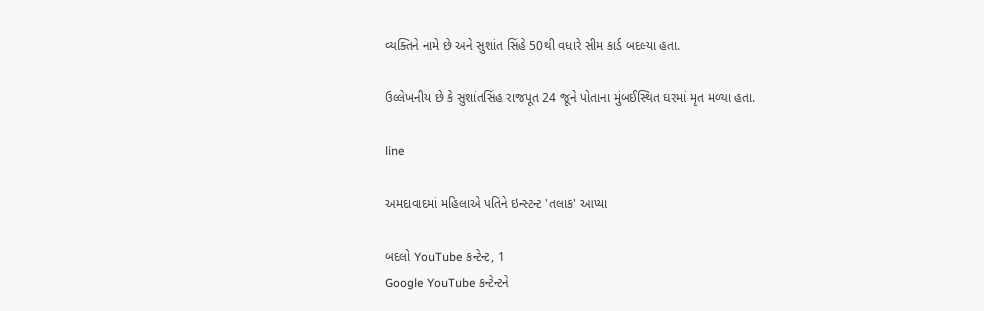વ્યક્તિને નામે છે અને સુશાંત સિંહે 50થી વધારે સીમ કાર્ડ બદલ્યા હતા.

ઉલ્લેખનીય છે કે સુશાંતસિંહ રાજપૂત 24 જૂને પોતાના મુંબઈસ્થિત ઘરમાં મૃત મળ્યા હતા.

line

અમદાવાદમાં મહિલાએ પતિને ઇન્સ્ટન્ટ 'તલાક' આપ્યા

બદલો YouTube કન્ટેન્ટ, 1
Google YouTube કન્ટેન્ટને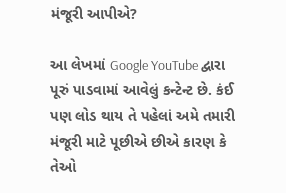મંજૂરી આપીએ?

આ લેખમાં Google YouTube દ્વારા પૂરું પાડવામાં આવેલું કન્ટેન્ટ છે. કંઈ પણ લોડ થાય તે પહેલાં અમે તમારી મંજૂરી માટે પૂછીએ છીએ કારણ કે તેઓ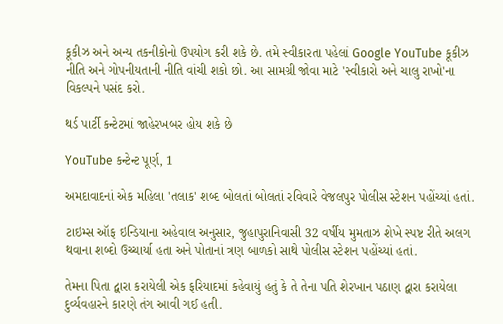કૂકીઝ અને અન્ય તકનીકોનો ઉપયોગ કરી શકે છે. તમે સ્વીકારતા પહેલાં Google YouTube કૂકીઝ નીતિ અને ગોપનીયતાની નીતિ વાંચી શકો છો. આ સામગ્રી જોવા માટે 'સ્વીકારો અને ચાલુ રાખો'ના વિકલ્પને પસંદ કરો.

થર્ડ પાર્ટી કન્ટેટમાં જાહેરખબર હોય શકે છે

YouTube કન્ટેન્ટ પૂર્ણ, 1

અમદાવાદનાં એક મહિલા 'તલાક' શબ્દ બોલતાં બોલતાં રવિવારે વેજલપુર પોલીસ સ્ટેશન પહોંચ્યાં હતાં.

ટાઇમ્સ ઑફ ઇન્ડિયાના અહેવાલ અનુસાર, જુહાપુરાનિવાસી 32 વર્ષીય મુમતાઝ શેખે સ્પષ્ટ રીતે અલગ થવાના શબ્દો ઉચ્ચાર્યા હતા અને પોતાનાં ત્રણ બાળકો સાથે પોલીસ સ્ટેશન પહોંચ્યાં હતાં.

તેમના પિતા દ્વારા કરાયેલી એક ફરિયાદમાં કહેવાયું હતું કે તે તેના પતિ શેરખાન પઠાણ દ્વારા કરાયેલા દુર્વ્યવહારને કારણે તંગ આવી ગઈ હતી.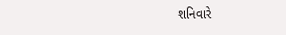શનિવારે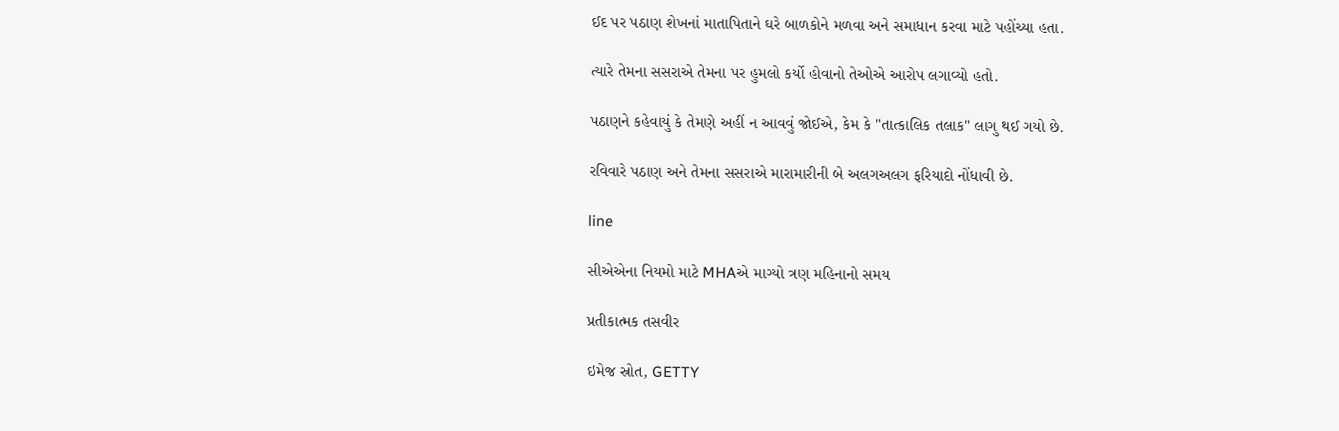ઈદ પર પઠાણ શેખનાં માતાપિતાને ઘરે બાળકોને મળવા અને સમાધાન કરવા માટે પહોંચ્યા હતા.

ત્યારે તેમના સસરાએ તેમના પર હુમલો કર્યો હોવાનો તેઓએ આરોપ લગાવ્યો હતો.

પઠાણને કહેવાયું કે તેમણે અહીં ન આવવું જોઈએ, કેમ કે "તાત્કાલિક તલાક" લાગુ થઈ ગયો છે.

રવિવારે પઠાણ અને તેમના સસરાએ મારામારીની બે અલગઅલગ ફરિયાદો નોંધાવી છે.

line

સીએએના નિયમો માટે MHAએ માગ્યો ત્રણ મહિનાનો સમય

પ્રતીકાત્મક તસવીર

ઇમેજ સ્રોત, GETTY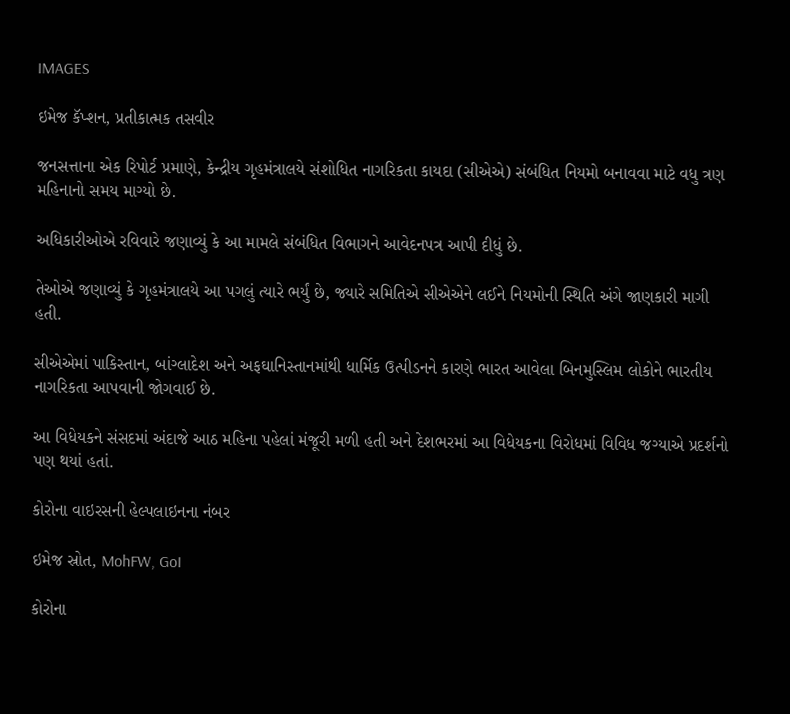IMAGES

ઇમેજ કૅપ્શન, પ્રતીકાત્મક તસવીર

જનસત્તાના એક રિપોર્ટ પ્રમાણે, કેન્દ્રીય ગૃહમંત્રાલયે સંશોધિત નાગરિકતા કાયદા (સીએએ) સંબંધિત નિયમો બનાવવા માટે વધુ ત્રણ મહિનાનો સમય માગ્યો છે.

અધિકારીઓએ રવિવારે જણાવ્યું કે આ મામલે સંબંધિત વિભાગને આવેદનપત્ર આપી દીધું છે.

તેઓએ જણાવ્યું કે ગૃહમંત્રાલયે આ પગલું ત્યારે ભર્યું છે, જ્યારે સમિતિએ સીએએને લઈને નિયમોની સ્થિતિ અંગે જાણકારી માગી હતી.

સીએએમાં પાકિસ્તાન, બાંગ્લાદેશ અને અફઘાનિસ્તાનમાંથી ધાર્મિક ઉત્પીડનને કારણે ભારત આવેલા બિનમુસ્લિમ લોકોને ભારતીય નાગરિકતા આપવાની જોગવાઈ છે.

આ વિધેયકને સંસદમાં અંદાજે આઠ મહિના પહેલાં મંજૂરી મળી હતી અને દેશભરમાં આ વિધેયકના વિરોધમાં વિવિધ જગ્યાએ પ્રદર્શનો પણ થયાં હતાં.

કોરોના વાઇરસની હેલ્પલાઇનના નંબર

ઇમેજ સ્રોત, MohFW, GoI

કોરોના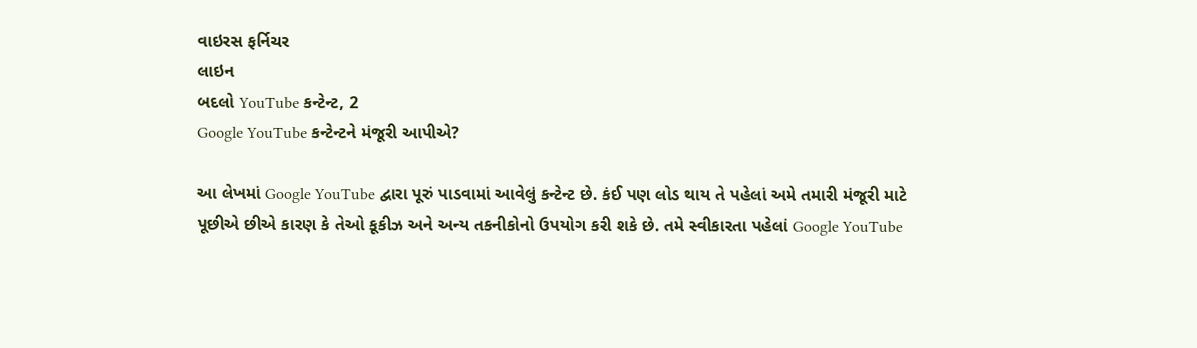વાઇરસ ફર્નિચર
લાઇન
બદલો YouTube કન્ટેન્ટ, 2
Google YouTube કન્ટેન્ટને મંજૂરી આપીએ?

આ લેખમાં Google YouTube દ્વારા પૂરું પાડવામાં આવેલું કન્ટેન્ટ છે. કંઈ પણ લોડ થાય તે પહેલાં અમે તમારી મંજૂરી માટે પૂછીએ છીએ કારણ કે તેઓ કૂકીઝ અને અન્ય તકનીકોનો ઉપયોગ કરી શકે છે. તમે સ્વીકારતા પહેલાં Google YouTube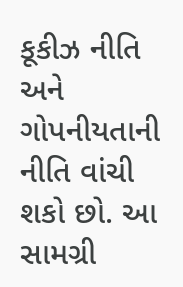કૂકીઝ નીતિ અને ગોપનીયતાની નીતિ વાંચી શકો છો. આ સામગ્રી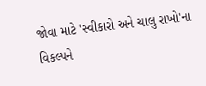જોવા માટે 'સ્વીકારો અને ચાલુ રાખો'ના વિકલ્પને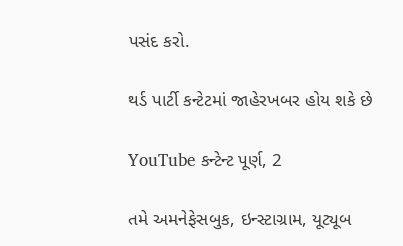પસંદ કરો.

થર્ડ પાર્ટી કન્ટેટમાં જાહેરખબર હોય શકે છે

YouTube કન્ટેન્ટ પૂર્ણ, 2

તમે અમનેફેસબુક, ઇન્સ્ટાગ્રામ, યૂટ્યૂબ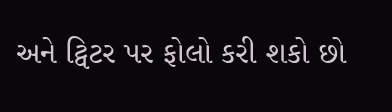અને ટ્વિટર પર ફોલો કરી શકો છો